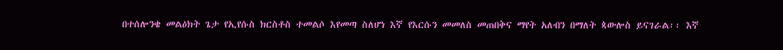በተሰሎንቄ መልዕክት ጌታ የኢየሱስ ክርስቶስ ተመልሶ እየመጣ ስለሆነ እኛ የእርሱን መመለስ መጠበቅና ማየት አለብን በማለት ጳውሎስ ይናገራል፡፡ እኛ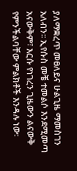ያለማቋረጥ መፀለይና ሁልጊዜ ማመስገን አለብን፡፡ ኢየሱስ መቼ ተመልሶ እንደሚመጣ አናውቅም፣ እርሱ የነገረን ጊዜውን ልናውቅ የምንችልባቸው ምልክቶች እንዳሉ ነው፡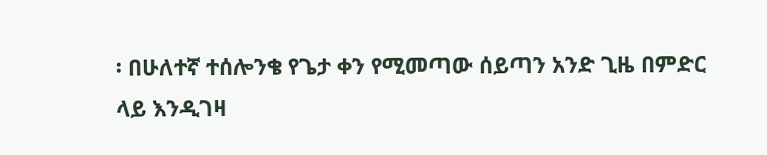፡ በሁለተኛ ተሰሎንቄ የጌታ ቀን የሚመጣው ሰይጣን አንድ ጊዜ በምድር ላይ እንዲገዛ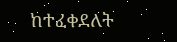ከተፈቀደለት